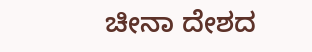ಚೀನಾ ದೇಶದ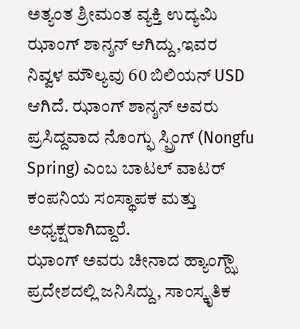ಅತ್ಯಂತ ಶ್ರೀಮಂತ ವ್ಯಕ್ತಿ ಉದ್ಯಮಿ ಝಾಂಗ್ ಶಾನ್ಶನ್ ಆಗಿದ್ದು,ಇವರ ನಿವ್ವಳ ಮೌಲ್ಯವು 60 ಬಿಲಿಯನ್ USD ಆಗಿದೆ. ಝಾಂಗ್ ಶಾನ್ಶನ್ ಅವರು ಪ್ರಸಿದ್ದವಾದ ನೊಂಗ್ಫು ಸ್ಪ್ರಿಂಗ್ (Nongfu Spring) ಎಂಬ ಬಾಟಲ್ ವಾಟರ್ ಕಂಪನಿಯ ಸಂಸ್ಥಾಪಕ ಮತ್ತು ಅಧ್ಯಕ್ಷರಾಗಿದ್ದಾರೆ.
ಝಾಂಗ್ ಅವರು ಚೀನಾದ ಹ್ಯಾಂಗ್ಝೌ ಪ್ರದೇಶದಲ್ಲಿ ಜನಿಸಿದ್ದು, ಸಾಂಸ್ಕೃತಿಕ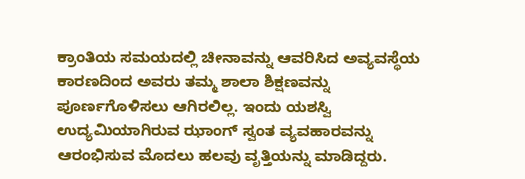ಕ್ರಾಂತಿಯ ಸಮಯದಲ್ಲಿ ಚೀನಾವನ್ನು ಆವರಿಸಿದ ಅವ್ಯವಸ್ಥೆಯ ಕಾರಣದಿಂದ ಅವರು ತಮ್ಮ ಶಾಲಾ ಶಿಕ್ಷಣವನ್ನು ಪೂರ್ಣಗೊಳಿಸಲು ಆಗಿರಲಿಲ್ಲ. ಇಂದು ಯಶಸ್ವಿ ಉದ್ಯಮಿಯಾಗಿರುವ ಝಾಂಗ್ ಸ್ವಂತ ವ್ಯವಹಾರವನ್ನು ಆರಂಭಿಸುವ ಮೊದಲು ಹಲವು ವೃತ್ತಿಯನ್ನು ಮಾಡಿದ್ದರು.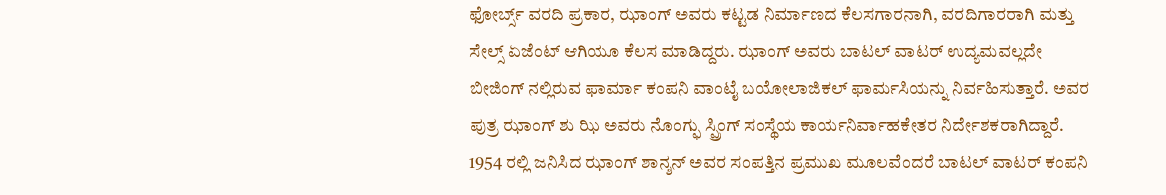ಫೋರ್ಬ್ಸ್ ವರದಿ ಪ್ರಕಾರ, ಝಾಂಗ್ ಅವರು ಕಟ್ಟಡ ನಿರ್ಮಾಣದ ಕೆಲಸಗಾರನಾಗಿ, ವರದಿಗಾರರಾಗಿ ಮತ್ತು ಸೇಲ್ಸ್ ಏಜೆಂಟ್ ಆಗಿಯೂ ಕೆಲಸ ಮಾಡಿದ್ದರು. ಝಾಂಗ್ ಅವರು ಬಾಟಲ್ ವಾಟರ್ ಉದ್ಯಮವಲ್ಲದೇ ಬೀಜಿಂಗ್ ನಲ್ಲಿರುವ ಫಾರ್ಮಾ ಕಂಪನಿ ವಾಂಟೈ ಬಯೋಲಾಜಿಕಲ್ ಫಾರ್ಮಸಿಯನ್ನು ನಿರ್ವಹಿಸುತ್ತಾರೆ. ಅವರ ಪುತ್ರ ಝಾಂಗ್ ಶು ಝಿ ಅವರು ನೊಂಗ್ಫು ಸ್ಪ್ರಿಂಗ್ ಸಂಸ್ಥೆಯ ಕಾರ್ಯನಿರ್ವಾಹಕೇತರ ನಿರ್ದೇಶಕರಾಗಿದ್ದಾರೆ.
1954 ರಲ್ಲಿ ಜನಿಸಿದ ಝಾಂಗ್ ಶಾನ್ಶನ್ ಅವರ ಸಂಪತ್ತಿನ ಪ್ರಮುಖ ಮೂಲವೆಂದರೆ ಬಾಟಲ್ ವಾಟರ್ ಕಂಪನಿ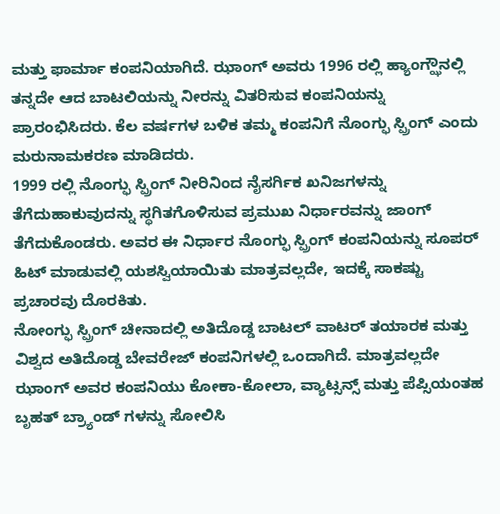ಮತ್ತು ಫಾರ್ಮಾ ಕಂಪನಿಯಾಗಿದೆ. ಝಾಂಗ್ ಅವರು 1996 ರಲ್ಲಿ ಹ್ಯಾಂಗ್ಝೌನಲ್ಲಿ ತನ್ನದೇ ಆದ ಬಾಟಲಿಯನ್ನು ನೀರನ್ನು ವಿತರಿಸುವ ಕಂಪನಿಯನ್ನು ಪ್ರಾರಂಭಿಸಿದರು. ಕೆಲ ವರ್ಷಗಳ ಬಳಿಕ ತಮ್ಮ ಕಂಪನಿಗೆ ನೊಂಗ್ಫು ಸ್ಪ್ರಿಂಗ್ ಎಂದು ಮರುನಾಮಕರಣ ಮಾಡಿದರು.
1999 ರಲ್ಲಿ ನೊಂಗ್ಫು ಸ್ಪ್ರಿಂಗ್ ನೀರಿನಿಂದ ನೈಸರ್ಗಿಕ ಖನಿಜಗಳನ್ನು ತೆಗೆದುಹಾಕುವುದನ್ನು ಸ್ಥಗಿತಗೊಳಿಸುವ ಪ್ರಮುಖ ನಿರ್ಧಾರವನ್ನು ಜಾಂಗ್ ತೆಗೆದುಕೊಂಡರು. ಅವರ ಈ ನಿರ್ಧಾರ ನೊಂಗ್ಫು ಸ್ಪ್ರಿಂಗ್ ಕಂಪನಿಯನ್ನು ಸೂಪರ್ ಹಿಟ್ ಮಾಡುವಲ್ಲಿ ಯಶಸ್ವಿಯಾಯಿತು ಮಾತ್ರವಲ್ಲದೇ, ಇದಕ್ಕೆ ಸಾಕಷ್ಟು ಪ್ರಚಾರವು ದೊರಕಿತು.
ನೋಂಗ್ಫು ಸ್ಪ್ರಿಂಗ್ ಚೀನಾದಲ್ಲಿ ಅತಿದೊಡ್ಡ ಬಾಟಲ್ ವಾಟರ್ ತಯಾರಕ ಮತ್ತು ವಿಶ್ವದ ಅತಿದೊಡ್ಡ ಬೇವರೇಜ್ ಕಂಪನಿಗಳಲ್ಲಿ ಒಂದಾಗಿದೆ. ಮಾತ್ರವಲ್ಲದೇ ಝಾಂಗ್ ಅವರ ಕಂಪನಿಯು ಕೋಕಾ-ಕೋಲಾ, ವ್ಯಾಟ್ಸನ್ಸ್ ಮತ್ತು ಪೆಪ್ಸಿಯಂತಹ ಬೃಹತ್ ಬ್ರ್ಯಾಂಡ್ ಗಳನ್ನು ಸೋಲಿಸಿ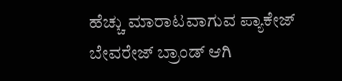ಹೆಚ್ಚು ಮಾರಾಟವಾಗುವ ಪ್ಯಾಕೇಜ್ ಬೇವರೇಜ್ ಬ್ರಾಂಡ್ ಆಗಿ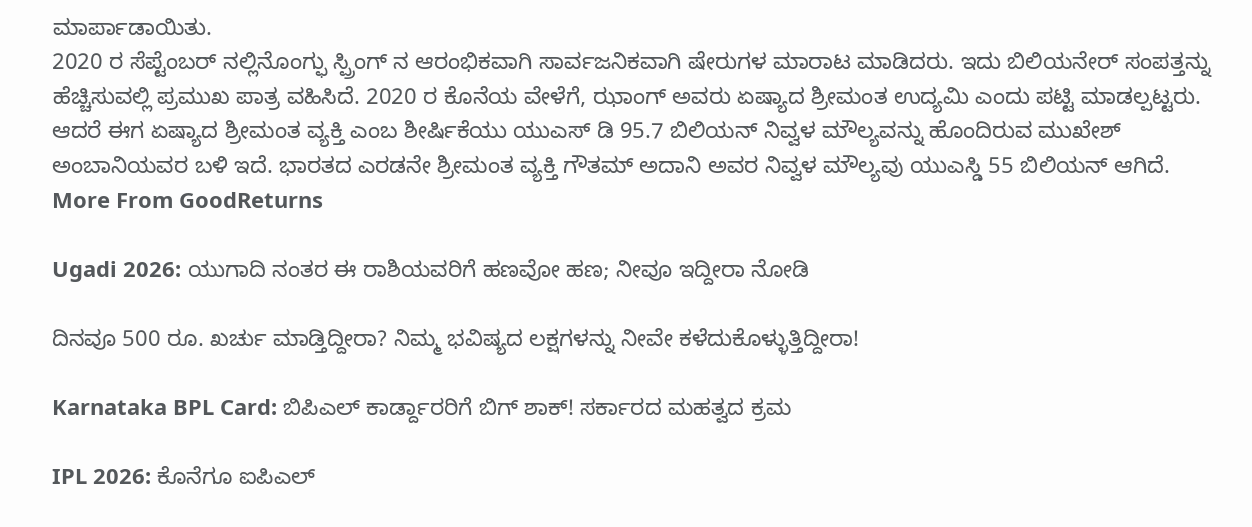ಮಾರ್ಪಾಡಾಯಿತು.
2020 ರ ಸೆಪ್ಟೆಂಬರ್ ನಲ್ಲಿನೊಂಗ್ಫು ಸ್ಪ್ರಿಂಗ್ ನ ಆರಂಭಿಕವಾಗಿ ಸಾರ್ವಜನಿಕವಾಗಿ ಷೇರುಗಳ ಮಾರಾಟ ಮಾಡಿದರು. ಇದು ಬಿಲಿಯನೇರ್ ಸಂಪತ್ತನ್ನು ಹೆಚ್ಚಿಸುವಲ್ಲಿ ಪ್ರಮುಖ ಪಾತ್ರ ವಹಿಸಿದೆ. 2020 ರ ಕೊನೆಯ ವೇಳೆಗೆ, ಝಾಂಗ್ ಅವರು ಏಷ್ಯಾದ ಶ್ರೀಮಂತ ಉದ್ಯಮಿ ಎಂದು ಪಟ್ಟಿ ಮಾಡಲ್ಪಟ್ಟರು.
ಆದರೆ ಈಗ ಏಷ್ಯಾದ ಶ್ರೀಮಂತ ವ್ಯಕ್ತಿ ಎಂಬ ಶೀರ್ಷಿಕೆಯು ಯುಎಸ್ ಡಿ 95.7 ಬಿಲಿಯನ್ ನಿವ್ವಳ ಮೌಲ್ಯವನ್ನು ಹೊಂದಿರುವ ಮುಖೇಶ್ ಅಂಬಾನಿಯವರ ಬಳಿ ಇದೆ. ಭಾರತದ ಎರಡನೇ ಶ್ರೀಮಂತ ವ್ಯಕ್ತಿ ಗೌತಮ್ ಅದಾನಿ ಅವರ ನಿವ್ವಳ ಮೌಲ್ಯವು ಯುಎಸ್ಡಿ 55 ಬಿಲಿಯನ್ ಆಗಿದೆ.
More From GoodReturns

Ugadi 2026: ಯುಗಾದಿ ನಂತರ ಈ ರಾಶಿಯವರಿಗೆ ಹಣವೋ ಹಣ; ನೀವೂ ಇದ್ದೀರಾ ನೋಡಿ

ದಿನವೂ 500 ರೂ. ಖರ್ಚು ಮಾಡ್ತಿದ್ದೀರಾ? ನಿಮ್ಮ ಭವಿಷ್ಯದ ಲಕ್ಷಗಳನ್ನು ನೀವೇ ಕಳೆದುಕೊಳ್ಳುತ್ತಿದ್ದೀರಾ!

Karnataka BPL Card: ಬಿಪಿಎಲ್ ಕಾರ್ಡ್ದಾರರಿಗೆ ಬಿಗ್ ಶಾಕ್! ಸರ್ಕಾರದ ಮಹತ್ವದ ಕ್ರಮ

IPL 2026: ಕೊನೆಗೂ ಐಪಿಎಲ್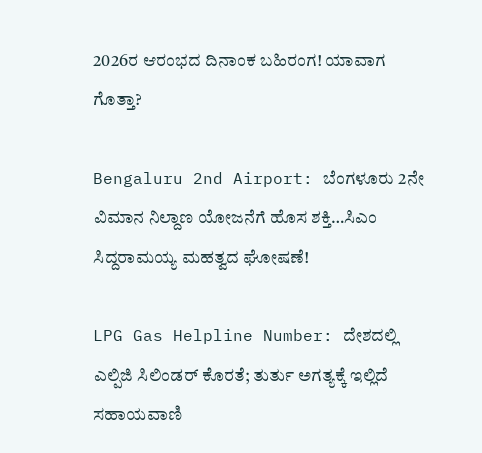2026ರ ಆರಂಭದ ದಿನಾಂಕ ಬಹಿರಂಗ! ಯಾವಾಗ ಗೊತ್ತಾ?

Bengaluru 2nd Airport: ಬೆಂಗಳೂರು 2ನೇ ವಿಮಾನ ನಿಲ್ದಾಣ ಯೋಜನೆಗೆ ಹೊಸ ಶಕ್ತಿ…ಸಿಎಂ ಸಿದ್ದರಾಮಯ್ಯ ಮಹತ್ವದ ಘೋಷಣೆ!

LPG Gas Helpline Number: ದೇಶದಲ್ಲಿ ಎಲ್ಪಿಜಿ ಸಿಲಿಂಡರ್ ಕೊರತೆ; ತುರ್ತು ಅಗತ್ಯಕ್ಕೆ ಇಲ್ಲಿದೆ ಸಹಾಯವಾಣಿ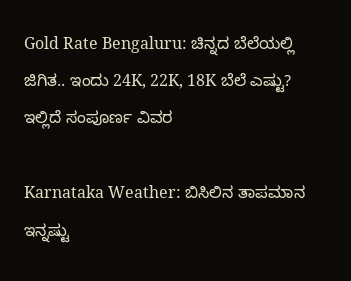Gold Rate Bengaluru: ಚಿನ್ನದ ಬೆಲೆಯಲ್ಲಿ ಜಿಗಿತ.. ಇಂದು 24K, 22K, 18K ಬೆಲೆ ಎಷ್ಟು? ಇಲ್ಲಿದೆ ಸಂಪೂರ್ಣ ವಿವರ

Karnataka Weather: ಬಿಸಿಲಿನ ತಾಪಮಾನ ಇನ್ನಷ್ಟು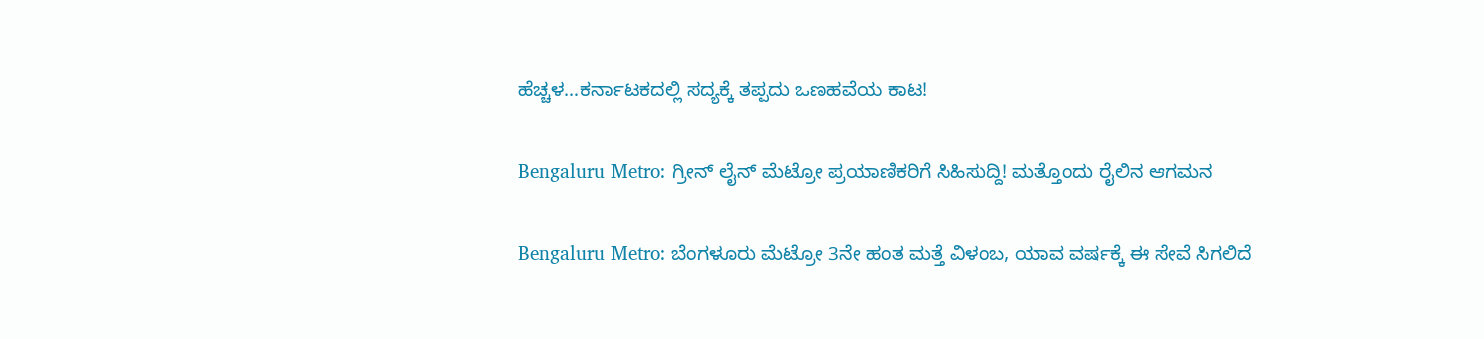ಹೆಚ್ಚಳ…ಕರ್ನಾಟಕದಲ್ಲಿ ಸದ್ಯಕ್ಕೆ ತಪ್ಪದು ಒಣಹವೆಯ ಕಾಟ!

Bengaluru Metro: ಗ್ರೀನ್ ಲೈನ್ ಮೆಟ್ರೋ ಪ್ರಯಾಣಿಕರಿಗೆ ಸಿಹಿಸುದ್ದಿ! ಮತ್ತೊಂದು ರೈಲಿನ ಆಗಮನ

Bengaluru Metro: ಬೆಂಗಳೂರು ಮೆಟ್ರೋ 3ನೇ ಹಂತ ಮತ್ತೆ ವಿಳಂಬ, ಯಾವ ವರ್ಷಕ್ಕೆ ಈ ಸೇವೆ ಸಿಗಲಿದೆ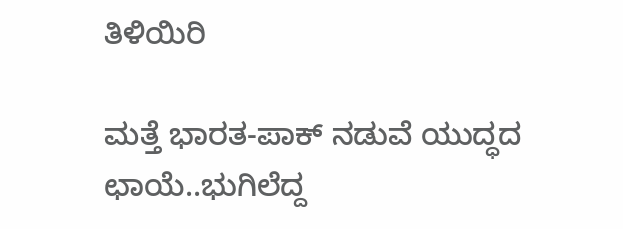ತಿಳಿಯಿರಿ

ಮತ್ತೆ ಭಾರತ-ಪಾಕ್ ನಡುವೆ ಯುದ್ಧದ ಛಾಯೆ..ಭುಗಿಲೆದ್ದ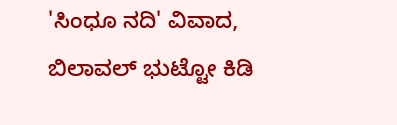'ಸಿಂಧೂ ನದಿ' ವಿವಾದ, ಬಿಲಾವಲ್ ಭುಟ್ಟೋ ಕಿಡಿ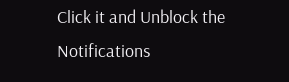Click it and Unblock the Notifications